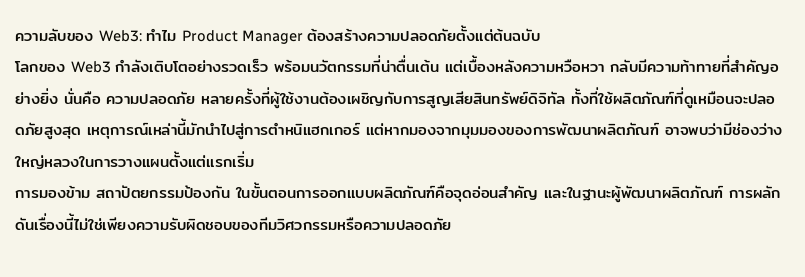ความลับของ Web3: ทำไม Product Manager ต้องสร้างความปลอดภัยตั้งแต่ต้นฉบับ
โลกของ Web3 กำลังเติบโตอย่างรวดเร็ว พร้อมนวัตกรรมที่น่าตื่นเต้น แต่เบื้องหลังความหวือหวา กลับมีความท้าทายที่สำคัญอย่างยิ่ง นั่นคือ ความปลอดภัย หลายครั้งที่ผู้ใช้งานต้องเผชิญกับการสูญเสียสินทรัพย์ดิจิทัล ทั้งที่ใช้ผลิตภัณฑ์ที่ดูเหมือนจะปลอดภัยสูงสุด เหตุการณ์เหล่านี้มักนำไปสู่การตำหนิแฮกเกอร์ แต่หากมองจากมุมมองของการพัฒนาผลิตภัณฑ์ อาจพบว่ามีช่องว่างใหญ่หลวงในการวางแผนตั้งแต่แรกเริ่ม
การมองข้าม สถาปัตยกรรมป้องกัน ในขั้นตอนการออกแบบผลิตภัณฑ์คือจุดอ่อนสำคัญ และในฐานะผู้พัฒนาผลิตภัณฑ์ การผลักดันเรื่องนี้ไม่ใช่เพียงความรับผิดชอบของทีมวิศวกรรมหรือความปลอดภัย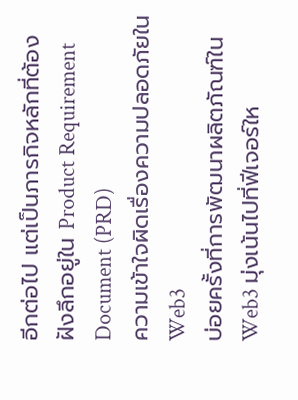อีกต่อไป แต่เป็นภารกิจหลักที่ต้องฝังลึกอยู่ใน Product Requirement Document (PRD)
ความเข้าใจผิดเรื่องความปลอดภัยใน Web3
บ่อยครั้งที่การพัฒนาผลิตภัณฑ์ใน Web3 มุ่งเน้นไปที่ฟีเจอร์ให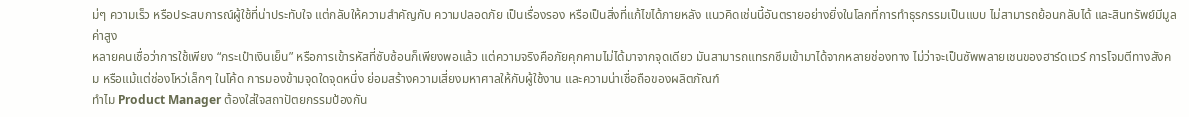ม่ๆ ความเร็ว หรือประสบการณ์ผู้ใช้ที่น่าประทับใจ แต่กลับให้ความสำคัญกับ ความปลอดภัย เป็นเรื่องรอง หรือเป็นสิ่งที่แก้ไขได้ภายหลัง แนวคิดเช่นนี้อันตรายอย่างยิ่งในโลกที่การทำธุรกรรมเป็นแบบ ไม่สามารถย้อนกลับได้ และสินทรัพย์มีมูลค่าสูง
หลายคนเชื่อว่าการใช้เพียง “กระเป๋าเงินเย็น” หรือการเข้ารหัสที่ซับซ้อนก็เพียงพอแล้ว แต่ความจริงคือภัยคุกคามไม่ได้มาจากจุดเดียว มันสามารถแทรกซึมเข้ามาได้จากหลายช่องทาง ไม่ว่าจะเป็นซัพพลายเชนของฮาร์ดแวร์ การโจมตีทางสังคม หรือแม้แต่ช่องโหว่เล็กๆ ในโค้ด การมองข้ามจุดใดจุดหนึ่ง ย่อมสร้างความเสี่ยงมหาศาลให้กับผู้ใช้งาน และความน่าเชื่อถือของผลิตภัณฑ์
ทำไม Product Manager ต้องใส่ใจสถาปัตยกรรมป้องกัน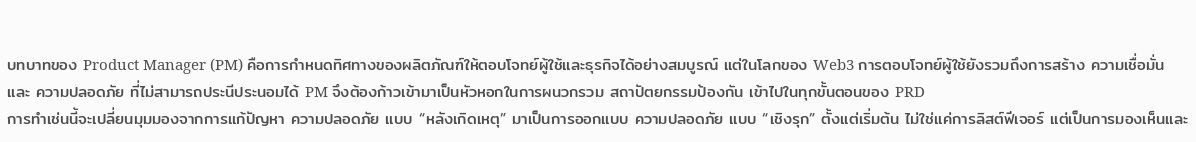บทบาทของ Product Manager (PM) คือการกำหนดทิศทางของผลิตภัณฑ์ให้ตอบโจทย์ผู้ใช้และธุรกิจได้อย่างสมบูรณ์ แต่ในโลกของ Web3 การตอบโจทย์ผู้ใช้ยังรวมถึงการสร้าง ความเชื่อมั่น และ ความปลอดภัย ที่ไม่สามารถประนีประนอมได้ PM จึงต้องก้าวเข้ามาเป็นหัวหอกในการผนวกรวม สถาปัตยกรรมป้องกัน เข้าไปในทุกขั้นตอนของ PRD
การทำเช่นนี้จะเปลี่ยนมุมมองจากการแก้ปัญหา ความปลอดภัย แบบ “หลังเกิดเหตุ” มาเป็นการออกแบบ ความปลอดภัย แบบ “เชิงรุก” ตั้งแต่เริ่มต้น ไม่ใช่แค่การลิสต์ฟีเจอร์ แต่เป็นการมองเห็นและ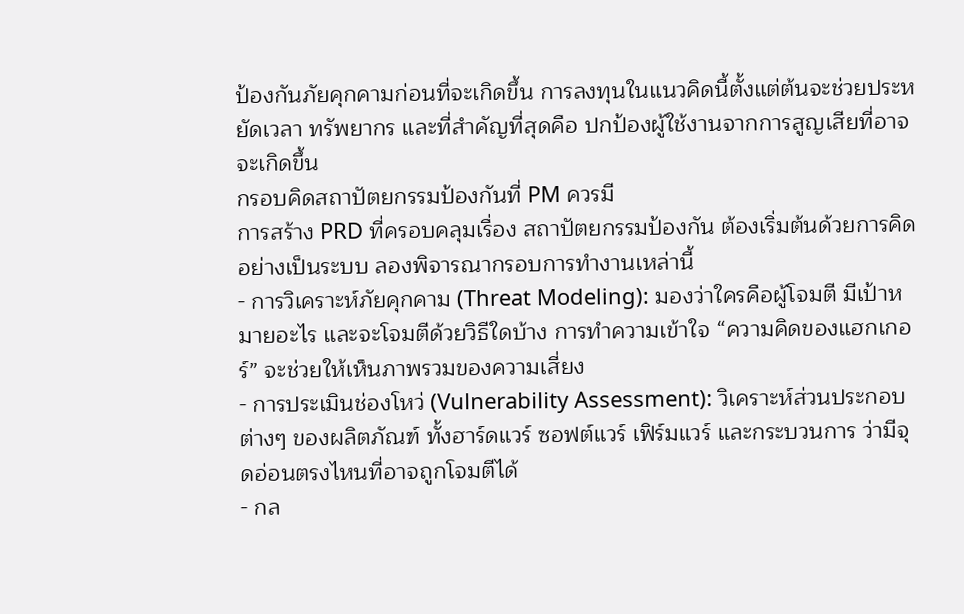ป้องกันภัยคุกคามก่อนที่จะเกิดขึ้น การลงทุนในแนวคิดนี้ตั้งแต่ต้นจะช่วยประหยัดเวลา ทรัพยากร และที่สำคัญที่สุดคือ ปกป้องผู้ใช้งานจากการสูญเสียที่อาจจะเกิดขึ้น
กรอบคิดสถาปัตยกรรมป้องกันที่ PM ควรมี
การสร้าง PRD ที่ครอบคลุมเรื่อง สถาปัตยกรรมป้องกัน ต้องเริ่มต้นด้วยการคิดอย่างเป็นระบบ ลองพิจารณากรอบการทำงานเหล่านี้
- การวิเคราะห์ภัยคุกคาม (Threat Modeling): มองว่าใครคือผู้โจมตี มีเป้าหมายอะไร และจะโจมตีด้วยวิธีใดบ้าง การทำความเข้าใจ “ความคิดของแฮกเกอร์” จะช่วยให้เห็นภาพรวมของความเสี่ยง
- การประเมินช่องโหว่ (Vulnerability Assessment): วิเคราะห์ส่วนประกอบต่างๆ ของผลิตภัณฑ์ ทั้งฮาร์ดแวร์ ซอฟต์แวร์ เฟิร์มแวร์ และกระบวนการ ว่ามีจุดอ่อนตรงไหนที่อาจถูกโจมตีได้
- กล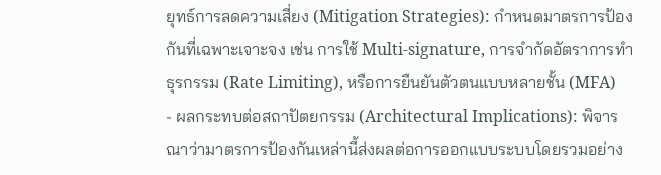ยุทธ์การลดความเสี่ยง (Mitigation Strategies): กำหนดมาตรการป้องกันที่เฉพาะเจาะจง เช่น การใช้ Multi-signature, การจำกัดอัตราการทำธุรกรรม (Rate Limiting), หรือการยืนยันตัวตนแบบหลายชั้น (MFA)
- ผลกระทบต่อสถาปัตยกรรม (Architectural Implications): พิจารณาว่ามาตรการป้องกันเหล่านี้ส่งผลต่อการออกแบบระบบโดยรวมอย่าง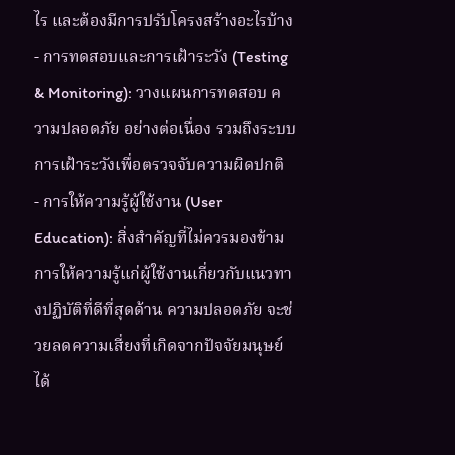ไร และต้องมีการปรับโครงสร้างอะไรบ้าง
- การทดสอบและการเฝ้าระวัง (Testing & Monitoring): วางแผนการทดสอบ ความปลอดภัย อย่างต่อเนื่อง รวมถึงระบบการเฝ้าระวังเพื่อตรวจจับความผิดปกติ
- การให้ความรู้ผู้ใช้งาน (User Education): สิ่งสำคัญที่ไม่ควรมองข้าม การให้ความรู้แก่ผู้ใช้งานเกี่ยวกับแนวทางปฏิบัติที่ดีที่สุดด้าน ความปลอดภัย จะช่วยลดความเสี่ยงที่เกิดจากปัจจัยมนุษย์ได้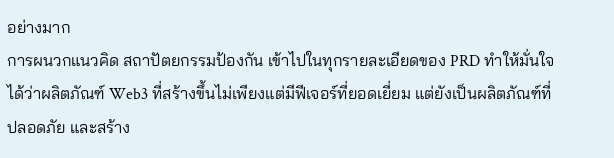อย่างมาก
การผนวกแนวคิด สถาปัตยกรรมป้องกัน เข้าไปในทุกรายละเอียดของ PRD ทำให้มั่นใจได้ว่าผลิตภัณฑ์ Web3 ที่สร้างขึ้นไม่เพียงแต่มีฟีเจอร์ที่ยอดเยี่ยม แต่ยังเป็นผลิตภัณฑ์ที่ ปลอดภัย และสร้าง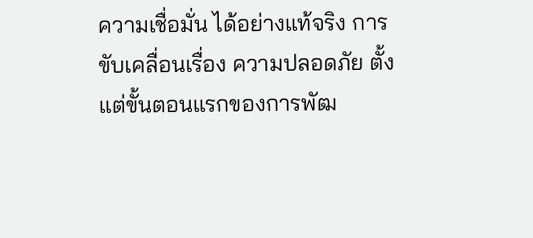ความเชื่อมั่น ได้อย่างแท้จริง การขับเคลื่อนเรื่อง ความปลอดภัย ตั้งแต่ขั้นตอนแรกของการพัฒ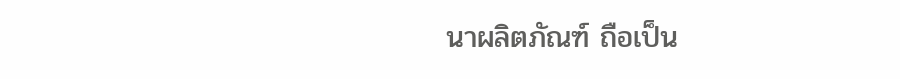นาผลิตภัณฑ์ ถือเป็น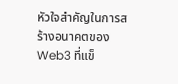หัวใจสำคัญในการสร้างอนาคตของ Web3 ที่แข็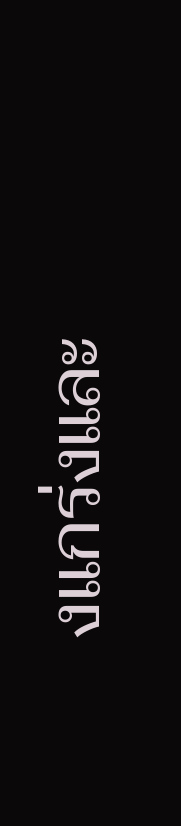งแกร่งและ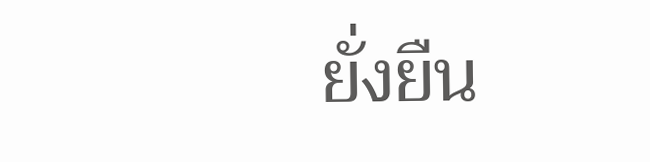ยั่งยืน